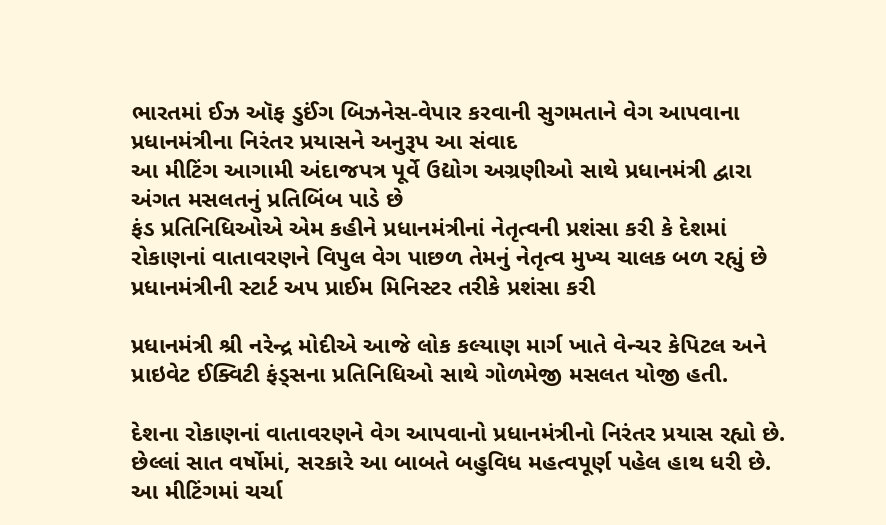ભારતમાં ઈઝ ઑફ ડુઈંગ બિઝનેસ-વેપાર કરવાની સુગમતાને વેગ આપવાના પ્રધાનમંત્રીના નિરંતર પ્રયાસને અનુરૂપ આ સંવાદ
આ મીટિંગ આગામી અંદાજપત્ર પૂર્વે ઉદ્યોગ અગ્રણીઓ સાથે પ્રધાનમંત્રી દ્વારા અંગત મસલતનું પ્રતિબિંબ પાડે છે
ફંડ પ્રતિનિધિઓએ એમ કહીને પ્રધાનમંત્રીનાં નેતૃત્વની પ્રશંસા કરી કે દેશમાં રોકાણનાં વાતાવરણને વિપુલ વેગ પાછળ તેમનું નેતૃત્વ મુખ્ય ચાલક બળ રહ્યું છે
પ્રધાનમંત્રીની સ્ટાર્ટ અપ પ્રાઈમ મિનિસ્ટર તરીકે પ્રશંસા કરી

પ્રધાનમંત્રી શ્રી નરેન્દ્ર મોદીએ આજે લોક કલ્યાણ માર્ગ ખાતે વેન્ચર કેપિટલ અને પ્રાઇવેટ ઈક્વિટી ફંડ્સના પ્રતિનિધિઓ સાથે ગોળમેજી મસલત યોજી હતી.

દેશના રોકાણનાં વાતાવરણને વેગ આપવાનો પ્રધાનમંત્રીનો નિરંતર પ્રયાસ રહ્યો છે. છેલ્લાં સાત વર્ષોમાં, સરકારે આ બાબતે બહુવિધ મહત્વપૂર્ણ પહેલ હાથ ધરી છે. આ મીટિંગમાં ચર્ચા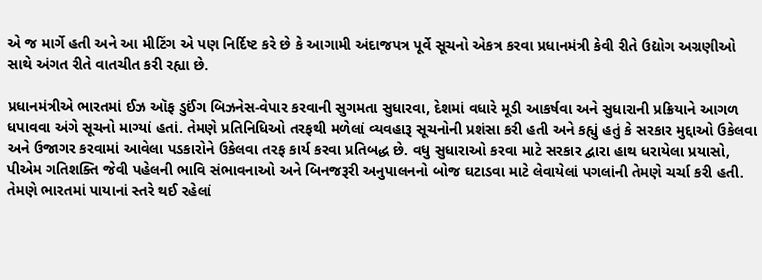એ જ માર્ગે હતી અને આ મીટિંગ એ પણ નિર્દિષ્ટ કરે છે કે આગામી અંદાજપત્ર પૂર્વે સૂચનો એકત્ર કરવા પ્રધાનમંત્રી કેવી રીતે ઉદ્યોગ અગ્રણીઓ સાથે અંગત રીતે વાતચીત કરી રહ્યા છે.

પ્રધાનમંત્રીએ ભારતમાં ઈઝ ઑફ ડુઈંગ બિઝનેસ-વેપાર કરવાની સુગમતા સુધારવા, દેશમાં વધારે મૂડી આકર્ષવા અને સુધારાની પ્રક્રિયાને આગળ ધપાવવા અંગે સૂચનો માગ્યાં હતાં. તેમણે પ્રતિનિધિઓ તરફથી મળેલાં વ્યવહારૂ સૂચનોની પ્રશંસા કરી હતી અને કહ્યું હતું કે સરકાર મુદ્દાઓ ઉકેલવા અને ઉજાગર કરવામાં આવેલા પડકારોને ઉકેલવા તરફ કાર્ય કરવા પ્રતિબદ્ધ છે. વધુ સુધારાઓ કરવા માટે સરકાર દ્વારા હાથ ધરાયેલા પ્રયાસો, પીએમ ગતિશક્તિ જેવી પહેલની ભાવિ સંભાવનાઓ અને બિનજરૂરી અનુપાલનનો બોજ ઘટાડવા માટે લેવાયેલાં પગલાંની તેમણે ચર્ચા કરી હતી. તેમણે ભારતમાં પાયાનાં સ્તરે થઈ રહેલાં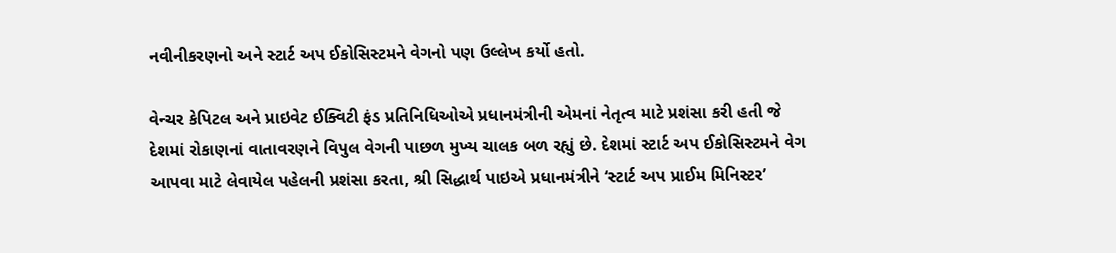નવીનીકરણનો અને સ્ટાર્ટ અપ ઈકોસિસ્ટમને વેગનો પણ ઉલ્લેખ કર્યો હતો.

વેન્ચર કેપિટલ અને પ્રાઇવેટ ઈક્વિટી ફંડ પ્રતિનિધિઓએ પ્રધાનમંત્રીની એમનાં નેતૃત્વ માટે પ્રશંસા કરી હતી જે દેશમાં રોકાણનાં વાતાવરણને વિપુલ વેગની પાછળ મુખ્ય ચાલક બળ રહ્યું છે. દેશમાં સ્ટાર્ટ અપ ઈકોસિસ્ટમને વેગ આપવા માટે લેવાયેલ પહેલની પ્રશંસા કરતા, શ્રી સિદ્ધાર્થ પાઇએ પ્રધાનમંત્રીને ‘સ્ટાર્ટ અપ પ્રાઈમ મિનિસ્ટર’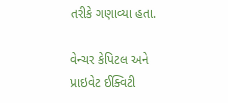તરીકે ગણાવ્યા હતા.

વેન્ચર કેપિટલ અને પ્રાઇવેટ ઈક્વિટી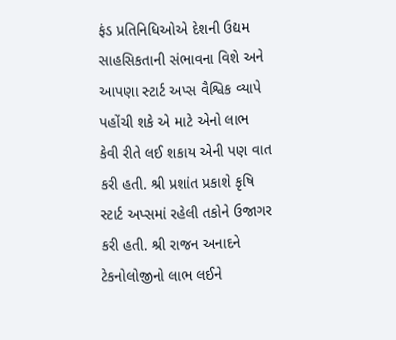ફંડ પ્રતિનિધિઓએ દેશની ઉદ્યમ સાહસિકતાની સંભાવના વિશે અને આપણા સ્ટાર્ટ અપ્સ વૈશ્વિક વ્યાપે પહોંચી શકે એ માટે એનો લાભ કેવી રીતે લઈ શકાય એની પણ વાત કરી હતી. શ્રી પ્રશાંત પ્રકાશે કૃષિ સ્ટાર્ટ અપ્સમાં રહેલી તકોને ઉજાગર કરી હતી. શ્રી રાજન અનાદને ટેકનોલોજીનો લાભ લઈને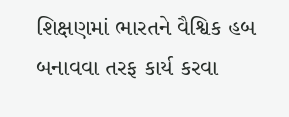શિક્ષણમાં ભારતને વૈશ્વિક હબ બનાવવા તરફ કાર્ય કરવા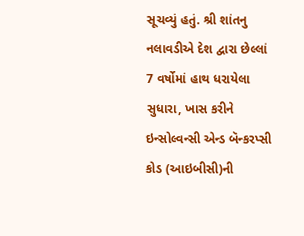સૂચવ્યું હતું. શ્રી શાંતનુ નલાવડીએ દેશ દ્વારા છેલ્લાં 7 વર્ષોમાં હાથ ધરાયેલા સુધારા, ખાસ કરીને ઇન્સોલ્વન્સી એન્ડ બૅન્કરપ્સી કોડ (આઇબીસી)ની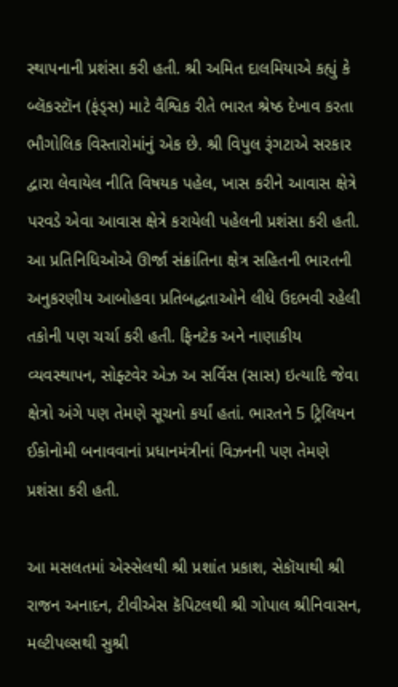સ્થાપનાની પ્રશંસા કરી હતી. શ્રી અમિત દાલમિયાએ કહ્યું કે બ્લૅકસ્ટૉન (ફંડ્સ) માટે વૈશ્વિક રીતે ભારત શ્રેષ્ઠ દેખાવ કરતા ભૌગોલિક વિસ્તારોમાંનું એક છે. શ્રી વિપુલ રૂંગટાએ સરકાર દ્વારા લેવાયેલ નીતિ વિષયક પહેલ, ખાસ કરીને આવાસ ક્ષેત્રે પરવડે એવા આવાસ ક્ષેત્રે કરાયેલી પહેલની પ્રશંસા કરી હતી. આ પ્રતિનિધિઓએ ઊર્જા સંક્રાંતિના ક્ષેત્ર સહિતની ભારતની અનુકરણીય આબોહવા પ્રતિબદ્ધતાઓને લીધે ઉદભવી રહેલી તકોની પણ ચર્ચા કરી હતી. ફિનટેક અને નાણાકીય વ્યવસ્થાપન, સોફ્ટવેર એઝ અ સર્વિસ (સાસ) ઇત્યાદિ જેવા ક્ષેત્રો અંગે પણ તેમણે સૂચનો કર્યાં હતાં. ભારતને 5 ટ્રિલિયન ઈકોનોમી બનાવવાનાં પ્રધાનમંત્રીનાં વિઝનની પણ તેમણે પ્રશંસા કરી હતી.

આ મસલતમાં એસ્સેલથી શ્રી પ્રશાંત પ્રકાશ, સેકૉયાથી શ્રી રાજન અનાદન, ટીવીએસ કૅપિટલથી શ્રી ગોપાલ શ્રીનિવાસન, મલ્ટીપલ્સથી સુશ્રી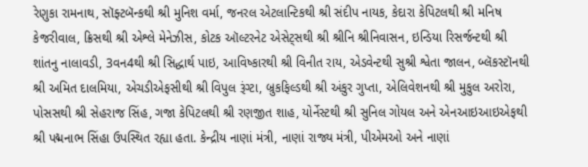રેણુકા રામનાથ, સૉફ્ટબૅન્કથી શ્રી મુનિશ વર્મા, જનરલ એટલાન્ટિકથી શ્રી સંદીપ નાયક, કેદારા કેપિટલથી શ્રી મનિષ કેજરીવાલ, ક્રિસથી શ્રી એશ્લે મેનેઝીસ, કોટક ઑલ્ટરનેટ એસેટ્સથી શ્રી શ્રીનિ શ્રીનિવાસન, ઇન્ડિયા રિસર્જન્ટથી શ્રી શાંતનુ નાલાવડી, 3વન4થી શ્રી સિદ્ધાર્થ પાઇ, આવિષ્કારથી શ્રી વિનીત રાય, એડવેન્ટથી સુશ્રી શ્વેતા જાલન, બ્લૅકસ્ટૉનથી શ્રી અમિત દાલમિયા, એચડીએફસીથી શ્રી વિપુલ રૂંગ્ટા, બ્રુકફિલ્ડથી શ્રી અંકુર ગુપ્તા, એલિવેશનથી શ્રી મુકુલ અરોરા, પોસસથી શ્રી સેહરાજ સિંહ, ગજા કેપિટલથી શ્રી રણજીત શાહ, યોર્નેસ્ટથી શ્રી સુનિલ ગોયલ અને એનઆઇઆઇએફથી શ્રી પદ્મનાભ સિંહા ઉપસ્થિત રહ્યા હતા. કેન્દ્રીય નાણાં મંત્રી, નાણાં રાજ્ય મંત્રી, પીએમઓ અને નાણાં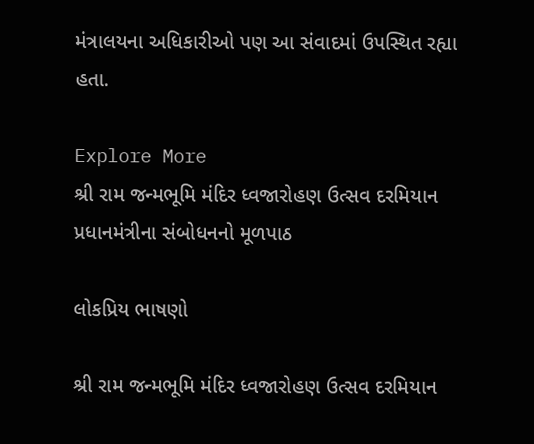મંત્રાલયના અધિકારીઓ પણ આ સંવાદમાં ઉપસ્થિત રહ્યા હતા.

Explore More
શ્રી રામ જન્મભૂમિ મંદિર ધ્વજારોહણ ઉત્સવ દરમિયાન પ્રધાનમંત્રીના સંબોધનનો મૂળપાઠ

લોકપ્રિય ભાષણો

શ્રી રામ જન્મભૂમિ મંદિર ધ્વજારોહણ ઉત્સવ દરમિયાન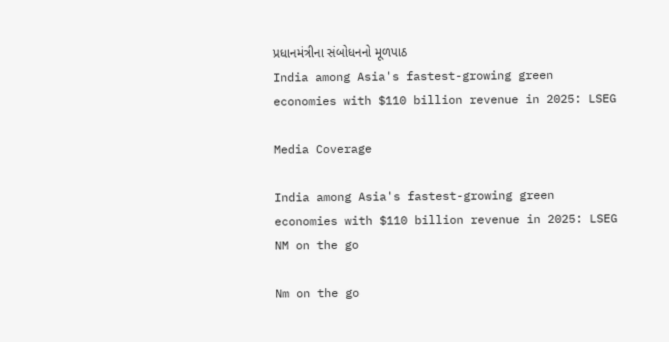પ્રધાનમંત્રીના સંબોધનનો મૂળપાઠ
India among Asia's fastest-growing green economies with $110 billion revenue in 2025: LSEG

Media Coverage

India among Asia's fastest-growing green economies with $110 billion revenue in 2025: LSEG
NM on the go

Nm on the go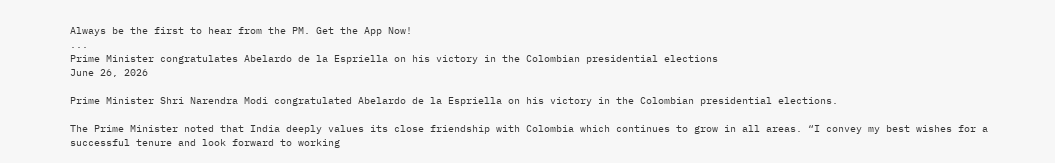Always be the first to hear from the PM. Get the App Now!
...
Prime Minister congratulates Abelardo de la Espriella on his victory in the Colombian presidential elections
June 26, 2026

Prime Minister Shri Narendra Modi congratulated Abelardo de la Espriella on his victory in the Colombian presidential elections.

The Prime Minister noted that India deeply values its close friendship with Colombia which continues to grow in all areas. “I convey my best wishes for a successful tenure and look forward to working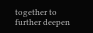together to further deepen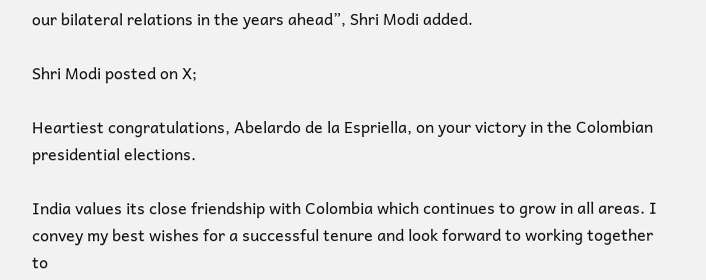our bilateral relations in the years ahead”, Shri Modi added.

Shri Modi posted on X;

Heartiest congratulations, Abelardo de la Espriella, on your victory in the Colombian presidential elections.

India values its close friendship with Colombia which continues to grow in all areas. I convey my best wishes for a successful tenure and look forward to working together to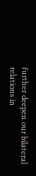further deepen our bilateral relations in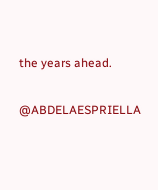the years ahead.

@ABDELAESPRIELLA